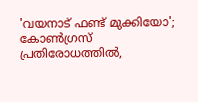'വയനാട് ഫണ്ട് മുക്കിയോ'; കോൺഗ്രസ് പ്രതിരോധത്തിൽ,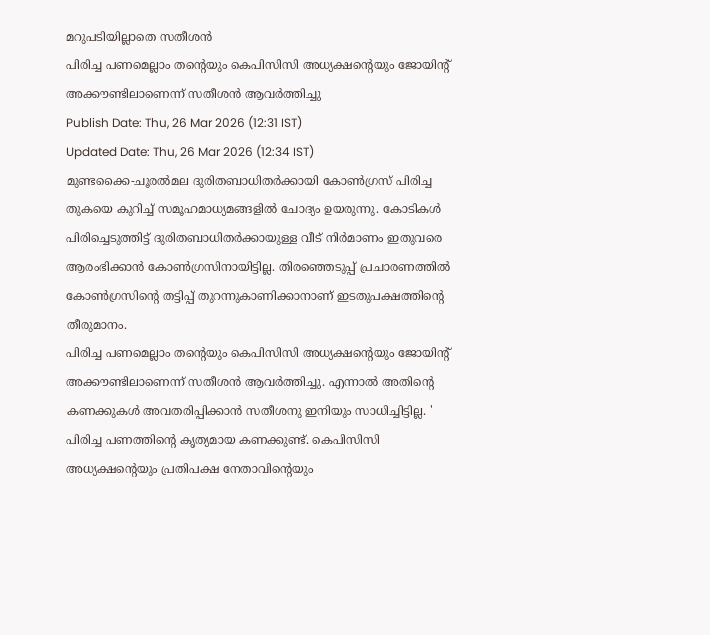മറുപടിയില്ലാതെ സതീശൻ
പിരിച്ച പണമെല്ലാം തന്റെയും കെപിസിസി അധ്യക്ഷന്റെയും ജോയിന്റ് അക്കൗണ്ടിലാണെന്ന് സതീശൻ ആവർത്തിച്ചു
Publish Date: Thu, 26 Mar 2026 (12:31 IST)
Updated Date: Thu, 26 Mar 2026 (12:34 IST)
മുണ്ടക്കൈ-ചൂരൽമല ദുരിതബാധിതർക്കായി കോൺഗ്രസ് പിരിച്ച തുകയെ കുറിച്ച് സമൂഹമാധ്യമങ്ങളിൽ ചോദ്യം ഉയരുന്നു. കോടികൾ പിരിച്ചെടുത്തിട്ട് ദുരിതബാധിതർക്കായുള്ള വീട് നിർമാണം ഇതുവരെ ആരംഭിക്കാൻ കോൺഗ്രസിനായിട്ടില്ല. തിരഞ്ഞെടുപ്പ് പ്രചാരണത്തിൽ കോൺഗ്രസിന്റെ തട്ടിപ്പ് തുറന്നുകാണിക്കാനാണ് ഇടതുപക്ഷത്തിന്റെ തീരുമാനം.
പിരിച്ച പണമെല്ലാം തന്റെയും കെപിസിസി അധ്യക്ഷന്റെയും ജോയിന്റ് അക്കൗണ്ടിലാണെന്ന് സതീശൻ ആവർത്തിച്ചു. എന്നാൽ അതിന്റെ കണക്കുകൾ അവതരിപ്പിക്കാൻ സതീശനു ഇനിയും സാധിച്ചിട്ടില്ല. ' പിരിച്ച പണത്തിന്റെ കൃത്യമായ കണക്കുണ്ട്. കെപിസിസി അധ്യക്ഷന്റെയും പ്രതിപക്ഷ നേതാവിന്റെയും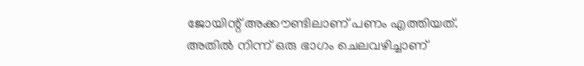ജോയിന്റ് അക്കൗണ്ടിലാണ് പണം എത്തിയത്. അതിൽ നിന്ന് ഒരു ഭാഗം ചെലവഴിച്ചാണ്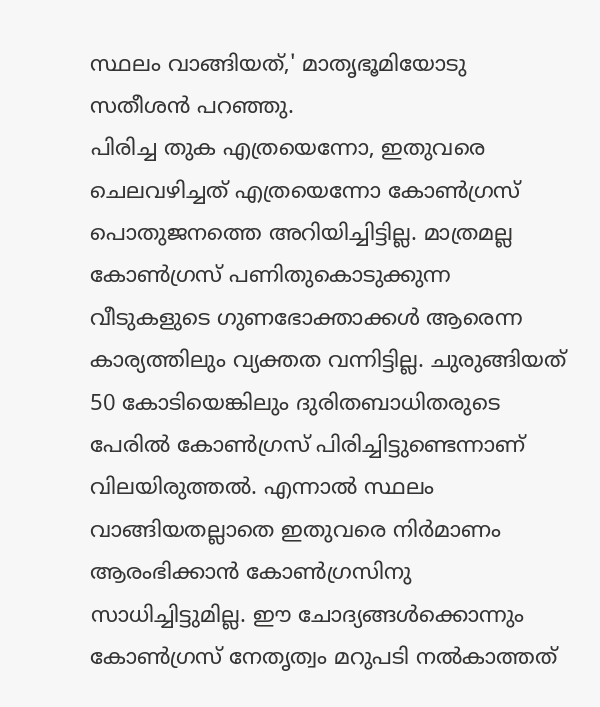സ്ഥലം വാങ്ങിയത്,' മാതൃഭൂമിയോടു സതീശൻ പറഞ്ഞു.
പിരിച്ച തുക എത്രയെന്നോ, ഇതുവരെ ചെലവഴിച്ചത് എത്രയെന്നോ കോൺഗ്രസ് പൊതുജനത്തെ അറിയിച്ചിട്ടില്ല. മാത്രമല്ല കോൺഗ്രസ് പണിതുകൊടുക്കുന്ന വീടുകളുടെ ഗുണഭോക്താക്കൾ ആരെന്ന കാര്യത്തിലും വ്യക്തത വന്നിട്ടില്ല. ചുരുങ്ങിയത് 50 കോടിയെങ്കിലും ദുരിതബാധിതരുടെ പേരിൽ കോൺഗ്രസ് പിരിച്ചിട്ടുണ്ടെന്നാണ് വിലയിരുത്തൽ. എന്നാൽ സ്ഥലം വാങ്ങിയതല്ലാതെ ഇതുവരെ നിർമാണം ആരംഭിക്കാൻ കോൺഗ്രസിനു സാധിച്ചിട്ടുമില്ല. ഈ ചോദ്യങ്ങൾക്കൊന്നും കോൺഗ്രസ് നേതൃത്വം മറുപടി നൽകാത്തത്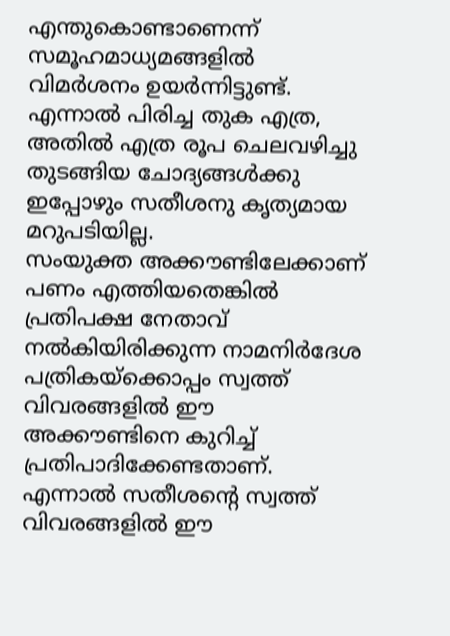എന്തുകൊണ്ടാണെന്ന് സമൂഹമാധ്യമങ്ങളിൽ വിമർശനം ഉയർന്നിട്ടുണ്ട്.
എന്നാൽ പിരിച്ച തുക എത്ര, അതിൽ എത്ര രൂപ ചെലവഴിച്ചു തുടങ്ങിയ ചോദ്യങ്ങൾക്കു ഇപ്പോഴും സതീശനു കൃത്യമായ മറുപടിയില്ല.
സംയുക്ത അക്കൗണ്ടിലേക്കാണ് പണം എത്തിയതെങ്കിൽ പ്രതിപക്ഷ നേതാവ് നൽകിയിരിക്കുന്ന നാമനിർദേശ പത്രികയ്ക്കൊപ്പം സ്വത്ത് വിവരങ്ങളിൽ ഈ അക്കൗണ്ടിനെ കുറിച്ച് പ്രതിപാദിക്കേണ്ടതാണ്. എന്നാൽ സതീശന്റെ സ്വത്ത് വിവരങ്ങളിൽ ഈ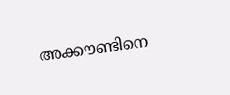അക്കൗണ്ടിനെ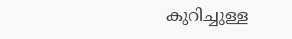കുറിച്ചുള്ള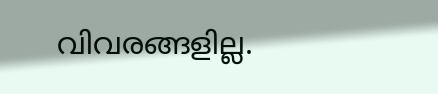വിവരങ്ങളില്ല.